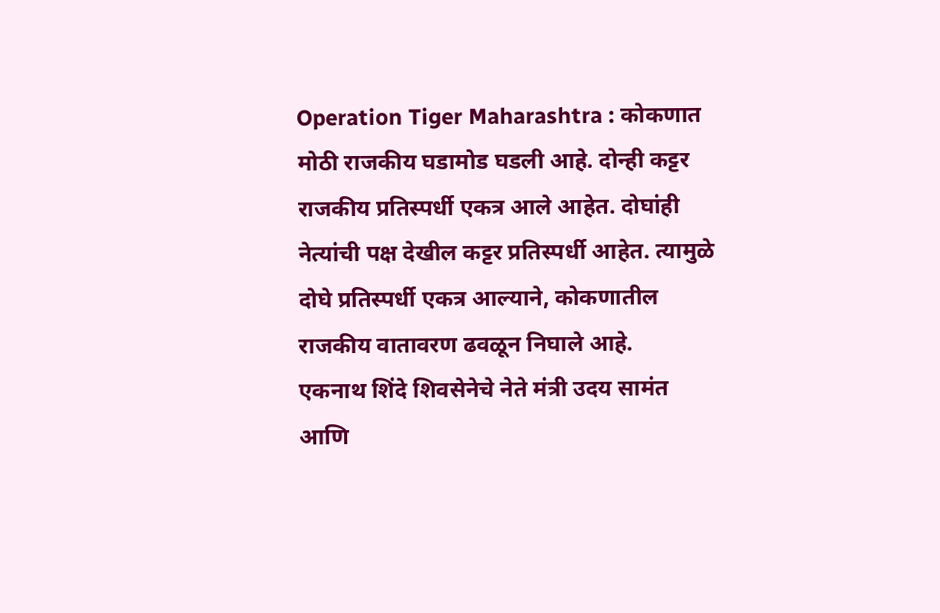Operation Tiger Maharashtra : कोकणात मोठी राजकीय घडामोड घडली आहे. दोन्ही कट्टर राजकीय प्रतिस्पर्धी एकत्र आले आहेत. दोघांही नेत्यांची पक्ष देखील कट्टर प्रतिस्पर्धी आहेत. त्यामुळे दोघे प्रतिस्पर्धी एकत्र आल्याने, कोकणातील राजकीय वातावरण ढवळून निघाले आहे.
एकनाथ शिंदे शिवसेनेचे नेते मंत्री उदय सामंत आणि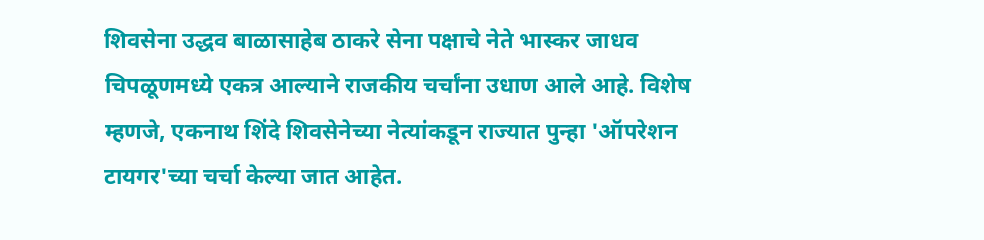शिवसेना उद्धव बाळासाहेब ठाकरे सेना पक्षाचे नेते भास्कर जाधव चिपळूणमध्ये एकत्र आल्याने राजकीय चर्चांना उधाण आले आहे. विशेष म्हणजे, एकनाथ शिंदे शिवसेनेच्या नेत्यांकडून राज्यात पुन्हा 'ऑपरेशन टायगर'च्या चर्चा केल्या जात आहेत.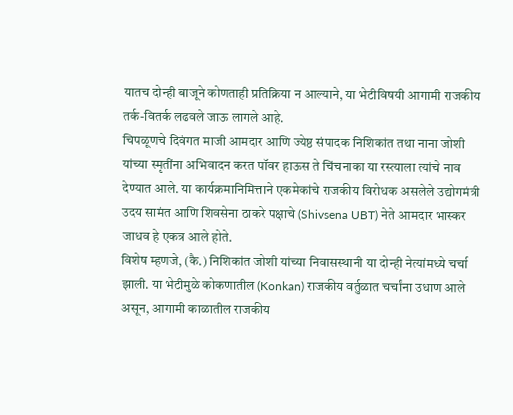यातच दोन्ही बाजूने कोणताही प्रतिक्रिया न आल्याने, या भेटीविषयी आगामी राजकीय तर्क-वितर्क लढवले जाऊ लागले आहे.
चिपळूणचे दिवंगत माजी आमदार आणि ज्येष्ठ संपादक निशिकांत तथा नाना जोशी यांच्या स्मृतींना अभिवादन करत पॉवर हाऊस ते चिंचनाका या रस्त्याला त्यांचे नाव देण्यात आले. या कार्यक्रमानिमित्ताने एकमेकांचे राजकीय विरोधक असलेले उद्योगमंत्री उदय सामंत आणि शिवसेना ठाकरे पक्षाचे (Shivsena UBT) नेते आमदार भास्कर जाधव हे एकत्र आले होते.
विशेष म्हणजे, (कै.) निशिकांत जोशी यांच्या निवासस्थानी या दोन्ही नेत्यांमध्ये चर्चा झाली. या भेटीमुळे कोकणातील (Konkan) राजकीय वर्तुळात चर्चांना उधाण आले असून, आगामी काळातील राजकीय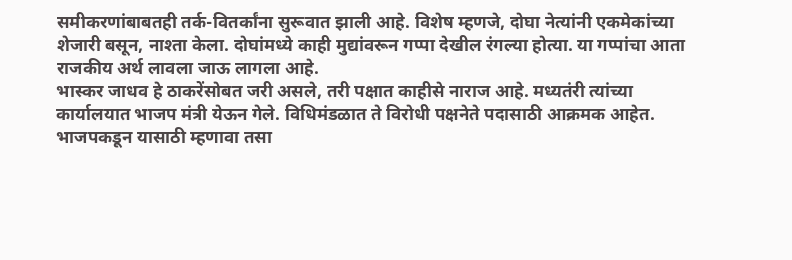समीकरणांबाबतही तर्क-वितर्कांना सुरूवात झाली आहे. विशेष म्हणजे, दोघा नेत्यांनी एकमेकांच्या शेजारी बसून, नाश्ता केला. दोघांमध्ये काही मुद्यांवरून गप्पा देखील रंगल्या होत्या. या गप्पांचा आता राजकीय अर्थ लावला जाऊ लागला आहे.
भास्कर जाधव हे ठाकरेंसोबत जरी असले, तरी पक्षात काहीसे नाराज आहे. मध्यतंरी त्यांच्या कार्यालयात भाजप मंत्री येऊन गेले. विधिमंडळात ते विरोधी पक्षनेते पदासाठी आक्रमक आहेत. भाजपकडून यासाठी म्हणावा तसा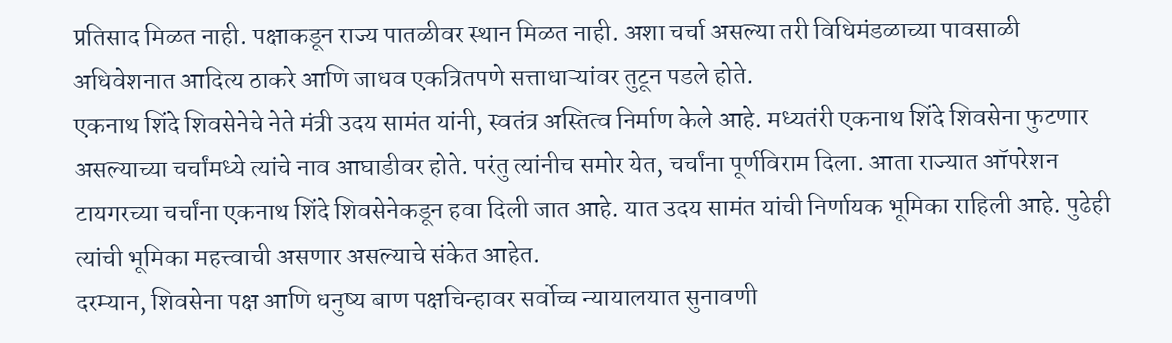प्रतिसाद मिळत नाही. पक्षाकडून राज्य पातळीवर स्थान मिळत नाही. अशा चर्चा असल्या तरी विधिमंडळाच्या पावसाळी अधिवेशनात आदित्य ठाकरे आणि जाधव एकत्रितपणे सत्ताधाऱ्यांवर तुटून पडले होते.
एकनाथ शिंदे शिवसेनेचे नेते मंत्री उदय सामंत यांनी, स्वतंत्र अस्तित्व निर्माण केले आहे. मध्यतंरी एकनाथ शिंदे शिवसेना फुटणार असल्याच्या चर्चांमध्ये त्यांचे नाव आघाडीवर होते. परंतु त्यांनीच समोर येत, चर्चांना पूर्णविराम दिला. आता राज्यात ऑपरेशन टायगरच्या चर्चांना एकनाथ शिंदे शिवसेनेकडून हवा दिली जात आहे. यात उदय सामंत यांची निर्णायक भूमिका राहिली आहे. पुढेही त्यांची भूमिका महत्त्वाची असणार असल्याचे संकेत आहेत.
दरम्यान, शिवसेना पक्ष आणि धनुष्य बाण पक्षचिन्हावर सर्वोच्च न्यायालयात सुनावणी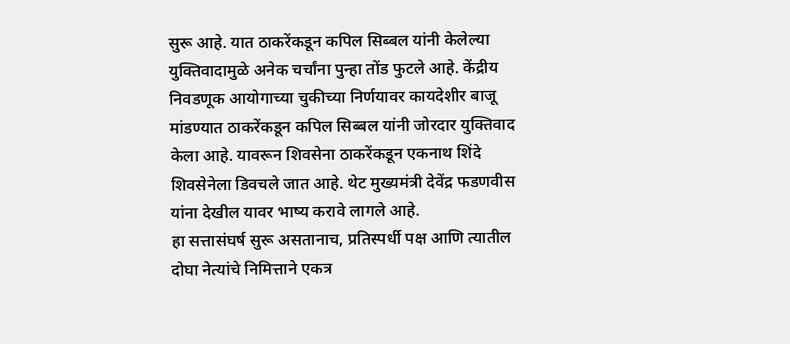सुरू आहे. यात ठाकरेंकडून कपिल सिब्बल यांनी केलेल्या युक्तिवादामुळे अनेक चर्चांना पुन्हा तोंड फुटले आहे. केंद्रीय निवडणूक आयोगाच्या चुकीच्या निर्णयावर कायदेशीर बाजू मांडण्यात ठाकरेंकडून कपिल सिब्बल यांनी जोरदार युक्तिवाद केला आहे. यावरून शिवसेना ठाकरेंकडून एकनाथ शिंदे शिवसेनेला डिवचले जात आहे. थेट मुख्यमंत्री देवेंद्र फडणवीस यांना देखील यावर भाष्य करावे लागले आहे.
हा सत्तासंघर्ष सुरू असतानाच, प्रतिस्पर्धी पक्ष आणि त्यातील दोघा नेत्यांचे निमित्ताने एकत्र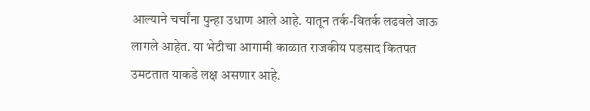आल्याने चर्चांना पुन्हा उधाण आले आहे. यातून तर्क-वितर्क लढवले जाऊ लागले आहेत. या भेटीचा आगामी काळात राजकीय पडसाद कितपत उमटतात याकडे लक्ष असणार आहे.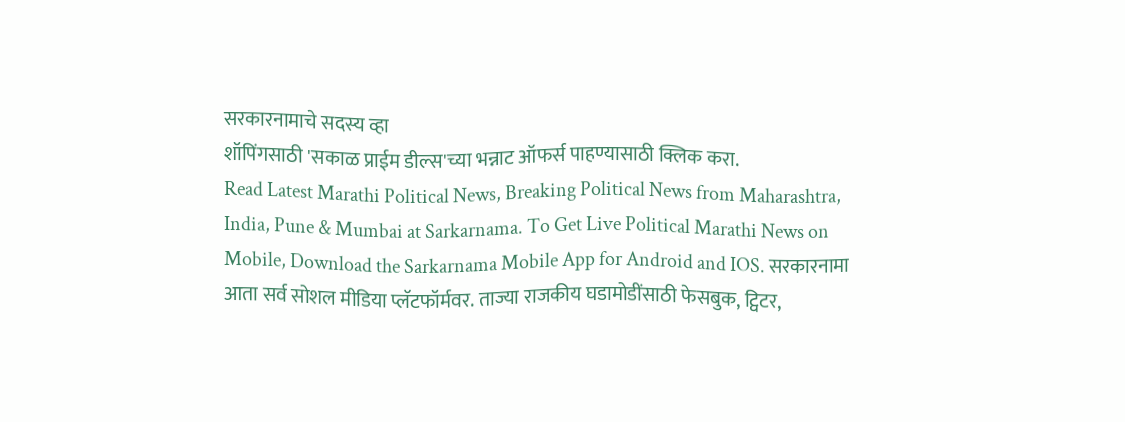सरकारनामाचे सदस्य व्हा
शॉपिंगसाठी 'सकाळ प्राईम डील्स'च्या भन्नाट ऑफर्स पाहण्यासाठी क्लिक करा.
Read Latest Marathi Political News, Breaking Political News from Maharashtra, India, Pune & Mumbai at Sarkarnama. To Get Live Political Marathi News on Mobile, Download the Sarkarnama Mobile App for Android and IOS. सरकारनामा आता सर्व सोशल मीडिया प्लॅटफॉर्मवर. ताज्या राजकीय घडामोडींसाठी फेसबुक, ट्विटर,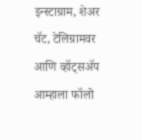इन्स्टाग्राम, शेअर चॅट, टेलिग्रामवर आणि व्हॉट्सॲप आम्हाला फॉलो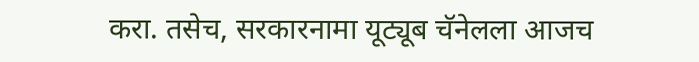करा. तसेच, सरकारनामा यूट्यूब चॅनेलला आजच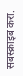सबस्क्राइब करा.